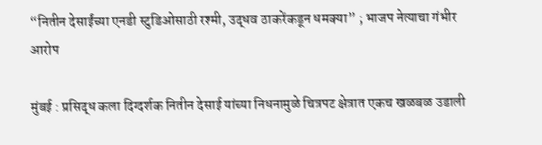“नितीन देसाईंच्या एनडी स्टुडिओसाठी रश्मी, उद्धव ठाकरेंकडून धमक्या” ; भाजप नेत्याचा गंभीर आरोप

मुंबई : प्रसिद्ध कला दिग्दर्शक नितीन देसाई यांच्या निधनामुळे चित्रपट क्षेत्रात एकच खळबळ उडाली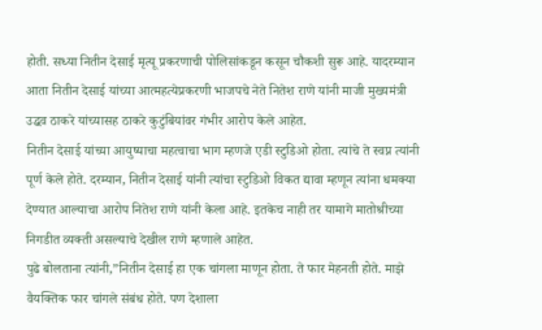होती. सध्या नितीन देसाई मृत्यू प्रकरणाची पोलिसांकडून कसून चौकशी सुरू आहे. यादरम्यान आता नितीन देसाई यांच्या आत्महत्येप्रकरणी भाजपचे नेते नितेश राणे यांनी माजी मुख्यमंत्री उद्धव ठाकरे यांच्यासह ठाकरे कुटुंबियांवर गंभीर आरोप केले आहेत.
नितीन देसाई यांच्या आयुष्याचा महत्वाचा भाग म्हणजे एडी स्टुडिओ होता. त्यांचे ते स्वप्न त्यांनी पूर्ण केले होते. दरम्यान, नितीन देसाई यांनी त्यांचा स्टुडिओ विकत द्यावा म्हणून त्यांना धमक्या देण्यात आल्याचा आरोप नितेश राणे यांनी केला आहे. इतकेच नाही तर यामागे मातोश्रीच्या निगडीत व्यक्ती असल्याचे देखील राणे म्हणाले आहेत.
पुढे बोलताना त्यांनी,”नितीन देसाई हा एक चांगला माणून होता. ते फार मेहनती होते. माझे वैयक्तिक फार चांगले संबंध होते. पण देशाला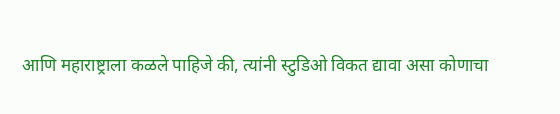आणि महाराष्ट्राला कळले पाहिजे की, त्यांनी स्टुडिओ विकत द्यावा असा कोणाचा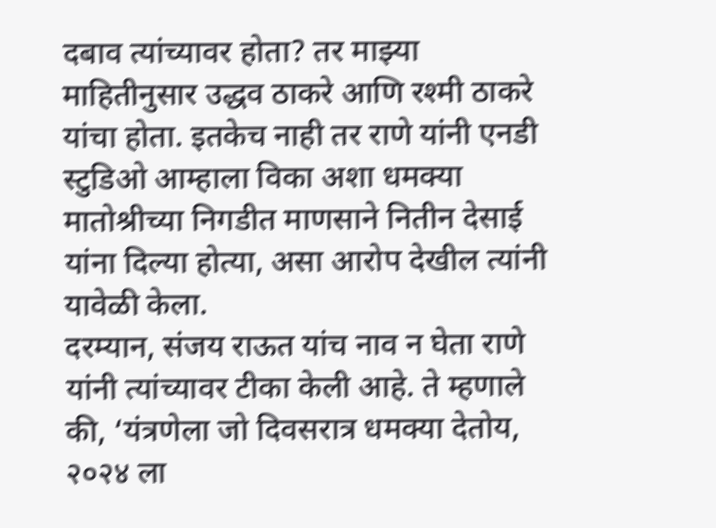दबाव त्यांच्यावर होता? तर माझ्या माहितीनुसार उद्धव ठाकरे आणि रश्मी ठाकरे यांचा होता. इतकेच नाही तर राणे यांनी एनडी स्टुडिओ आम्हाला विका अशा धमक्या मातोश्रीच्या निगडीत माणसाने नितीन देसाई यांना दिल्या होत्या, असा आरोप देखील त्यांनी यावेळी केला.
दरम्यान, संजय राऊत यांच नाव न घेता राणे यांनी त्यांच्यावर टीका केली आहे. ते म्हणाले की, ‘यंत्रणेला जो दिवसरात्र धमक्या देतोय, २०२४ ला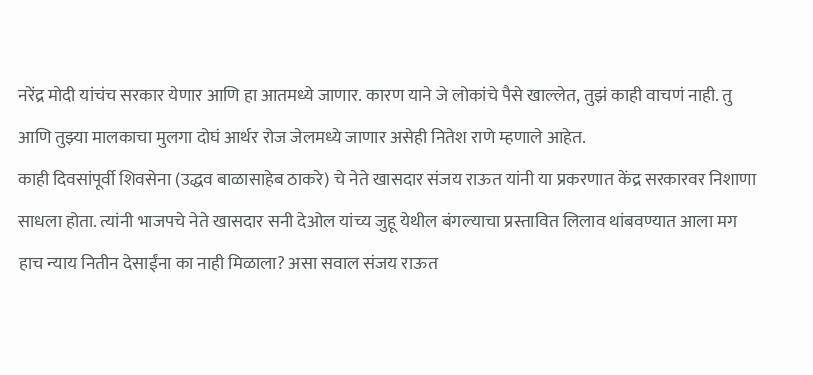नरेंद्र मोदी यांचंच सरकार येणार आणि हा आतमध्ये जाणार. कारण याने जे लोकांचे पैसे खाल्लेत, तुझं काही वाचणं नाही. तु आणि तुझ्या मालकाचा मुलगा दोघं आर्थर रोज जेलमध्ये जाणार असेही नितेश राणे म्हणाले आहेत.
काही दिवसांपूर्वी शिवसेना (उद्धव बाळासाहेब ठाकरे) चे नेते खासदार संजय राऊत यांनी या प्रकरणात केंद्र सरकारवर निशाणा साधला होता. त्यांनी भाजपचे नेते खासदार सनी देओल यांच्य जुहू येथील बंगल्याचा प्रस्तावित लिलाव थांबवण्यात आला मग हाच न्याय नितीन देसाईंना का नाही मिळाला? असा सवाल संजय राऊत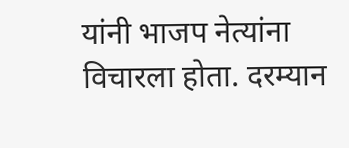यांनी भाजप नेत्यांना विचारला होता. दरम्यान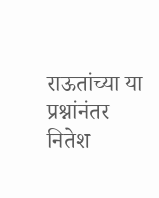राऊतांच्या या प्रश्नांनंतर नितेश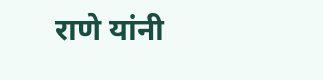राणे यांनी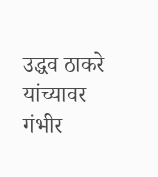उद्धव ठाकरे यांच्यावर गंभीर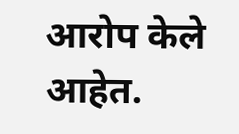आरोप केले आहेत.